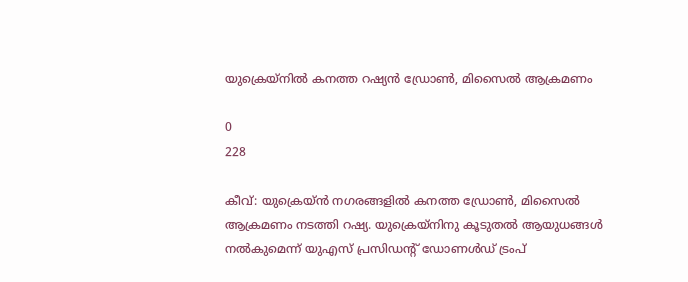യുക്രെയ്‌നിൽ കനത്ത റഷ്യൻ ഡ്രോൺ, മിസൈൽ ആക്രമണം

0
228

കീവ്: യുക്രെയ്ൻ നഗരങ്ങളിൽ കനത്ത ഡ്രോൺ, മിസൈൽ ആക്രമണം നടത്തി റഷ്യ. യുക്രെയ്നിനു കൂടുതൽ ആയുധങ്ങൾ നൽകുമെന്ന് യുഎസ് പ്രസിഡന്റ് ഡോണൾഡ് ട്രംപ്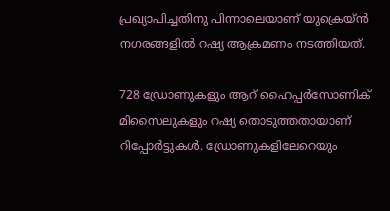പ്രഖ്യാപിച്ചതിനു പിന്നാലെയാണ് യുക്രെയ്ൻ നഗരങ്ങളിൽ റഷ്യ ആക്രമണം നടത്തിയത്.

728 ഡ്രോണുകളും ആറ് ഹൈപ്പർസോണിക് മിസൈലുകളും റഷ്യ തൊടുത്തതായാണ് റിപ്പോർട്ടുകൾ. ഡ്രോണുകളിലേറെയും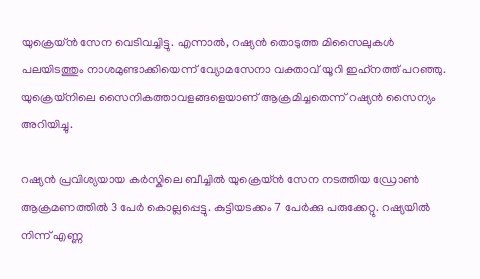യുക്രെയ്ൻ സേന വെടിവച്ചിട്ടു. എന്നാൽ, റഷ്യൻ തൊടുത്ത മിസൈലുകൾ പലയിടത്തും നാശമുണ്ടാക്കിയെന്ന് വ്യോമസേനാ വക്താവ് യൂറി ഇഹ്‌നത്ത് പറഞ്ഞു. യുക്രെയ്‌നിലെ സൈനികത്താവളങ്ങളെയാണ് ആക്രമിച്ചതെന്ന് റഷ്യൻ സൈന്യം അറിയിച്ചു.

റഷ്യൻ പ്രവിശ്യയായ കർ‍സ്കിലെ ബീച്ചിൽ യുക്രെയ്ൻ സേന നടത്തിയ ഡ്രോൺ ആക്രമണത്തിൽ 3 പേർ കൊല്ലപ്പെട്ടു. കുട്ടിയടക്കം 7 പേർക്കു പരുക്കേറ്റു. റഷ്യയിൽ നിന്ന് എണ്ണ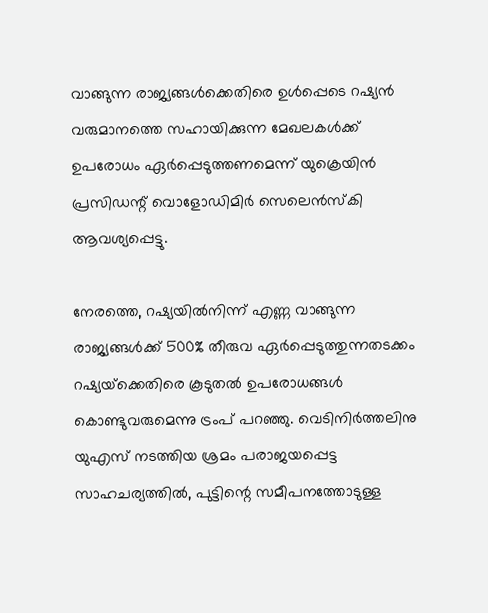വാങ്ങുന്ന രാജ്യങ്ങൾക്കെതിരെ ഉൾപ്പെടെ റഷ്യൻ വരുമാനത്തെ സഹായിക്കുന്ന മേഖലകൾക്ക് ഉപരോധം ഏർപ്പെടുത്തണമെന്ന് യുക്രെയിൻ പ്രസിഡന്റ് വൊളോഡിമിർ സെലെൻസ്കി ആവശ്യപ്പെട്ടു.

നേരത്തെ, റഷ്യയിൽനിന്ന് എണ്ണ വാങ്ങുന്ന രാജ്യങ്ങൾക്ക് 500% തീരുവ ഏർപ്പെടുത്തുന്നതടക്കം റഷ്യയ്‌ക്കെതിരെ കൂടുതൽ ഉപരോധങ്ങൾ കൊണ്ടുവരുമെന്നു ട്രംപ് പറഞ്ഞു. വെടിനിർത്തലിനു യുഎസ് നടത്തിയ ശ്രമം പരാജയപ്പെട്ട സാഹചര്യത്തിൽ, പുട്ടിന്റെ സമീപനത്തോടുള്ള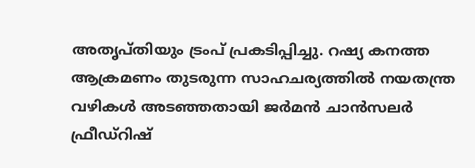അതൃപ്തിയും ട്രംപ് പ്രകടിപ്പിച്ചു. റഷ്യ കനത്ത ആക്രമണം തുടരുന്ന സാഹചര്യത്തിൽ നയതന്ത്ര വഴികൾ അടഞ്ഞതായി ജർമൻ ചാൻസലർ ഫ്രീഡ്റിഷ്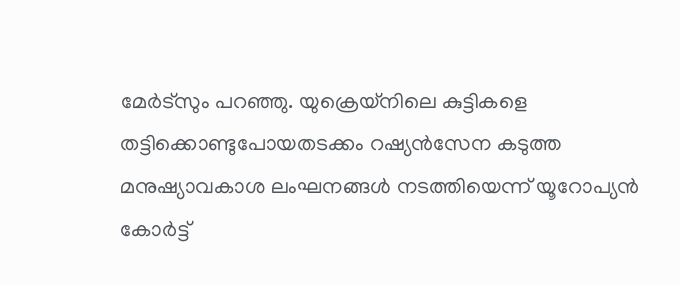മേർട്സും പറഞ്ഞു. യുക്രെയ്നിലെ കുട്ടികളെ തട്ടിക്കൊണ്ടുപോയതടക്കം റഷ്യൻസേന കടുത്ത മനുഷ്യാവകാശ ലംഘനങ്ങൾ നടത്തിയെന്ന് യൂറോപ്യൻ കോർട്ട്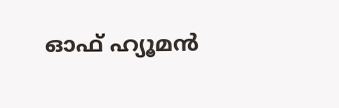ഓഫ് ഹ്യൂമൻ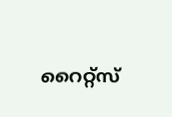റൈറ്റ്സ്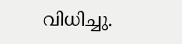വിധിച്ചു.